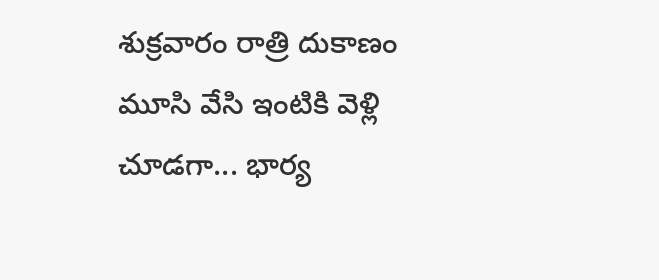శుక్రవారం రాత్రి దుకాణం మూసి వేసి ఇంటికి వెళ్లి చూడగా... భార్య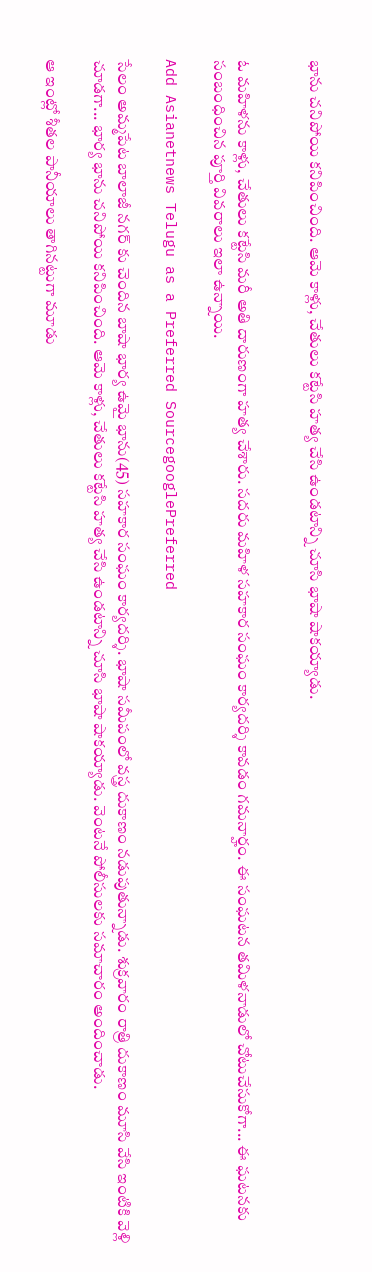భాను చనిపోయి కనిపించింది. ఆమె కాళ్లు, చేతులు కట్టేసి హత్య చేసి ఉండటాన్ని చూసి భాషా షాకయ్యాడు.


ఓ మహిళను కాళ్లు, చేతులు కట్టేసి మరీ అతి దారుణంగా హత్య చేశారు. సదరు మహిళ సహకార సంఘం కార్యదర్శి కావడం గమనార్హం. ఈ సంఘటన తమిళనాడులో చోటుచేసుకోగా... ఈ ఘటనకు సంబంధించిన పూర్తి వివరాలు ఇలా ఉన్నాయి.

Add Asianetnews Telugu as a Preferred SourcegooglePreferred

సేలం అమ్మపేట బాలాజీ నగర్ కు చెందిన బాషా భార్య ఉమై భాను(45) సహకార సంఘం కార్యదర్శి. భాషా సమీపంలో వస్త్ర దుకాణం నడుపుతున్నాడు. శుక్రవారం రాత్రి దుకాణం మూసి వేసి ఇంటికి వెళ్లి చూడగా... భార్య భాను చనిపోయి కనిపించింది. ఆమె కాళ్లు, చేతులు కట్టేసి హత్య చేసి ఉండటాన్ని చూసి భాషా షాకయ్యాడు. వెంటనే పోలీసులకు సమాచారం అందించాడు.

ఆ ఇంట్లో శీతల పానీయాలు తాగినట్టుగా మూడు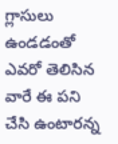గ్లాసులు ఉండడంతో ఎవరో తెలిసిన వారే ఈ పని చేసి ఉంటారన్న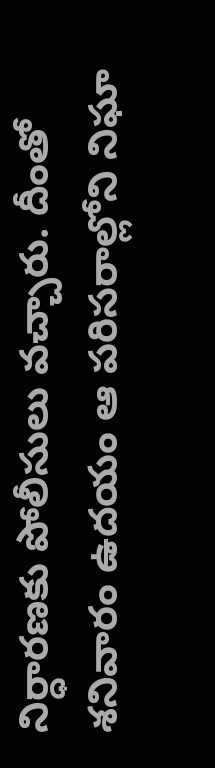నిర్ధారణకు పోలీసులు వచ్చారు. దీంతో శనివారం ఉదయం ఆ పరిసరాల్లోని నిఘా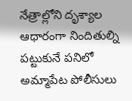నేత్రాల్లోని దృశ్యాల ఆధారంగా నిందితుల్ని పట్టుకునే పనిలో అమ్మాపేట పోలీసులు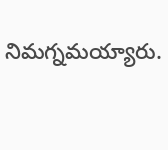నిమగ్నమయ్యారు.